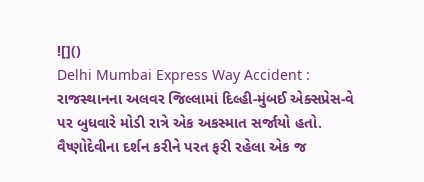![]()
Delhi Mumbai Express Way Accident : રાજસ્થાનના અલવર જિલ્લામાં દિલ્હી-મુંબઈ એક્સપ્રેસ-વે પર બુધવારે મોડી રાત્રે એક અકસ્માત સર્જાયો હતો. વૈષ્ણોદેવીના દર્શન કરીને પરત ફરી રહેલા એક જ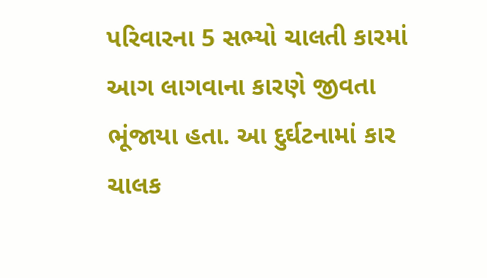પરિવારના 5 સભ્યો ચાલતી કારમાં આગ લાગવાના કારણે જીવતા ભૂંજાયા હતા. આ દુર્ઘટનામાં કાર ચાલક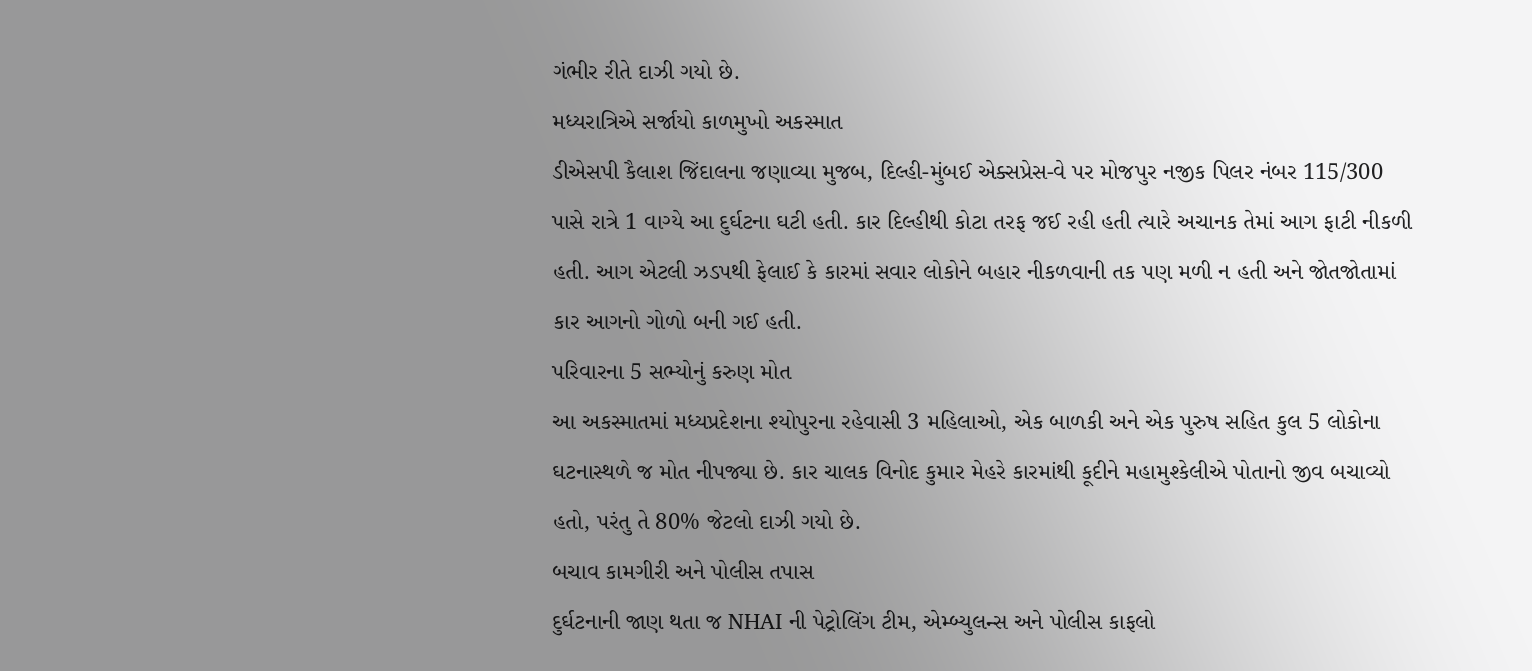ગંભીર રીતે દાઝી ગયો છે.
મધ્યરાત્રિએ સર્જાયો કાળમુખો અકસ્માત
ડીએસપી કૈલાશ જિંદાલના જણાવ્યા મુજબ, દિલ્હી-મુંબઈ એક્સપ્રેસ-વે પર મોજપુર નજીક પિલર નંબર 115/300 પાસે રાત્રે 1 વાગ્યે આ દુર્ઘટના ઘટી હતી. કાર દિલ્હીથી કોટા તરફ જઈ રહી હતી ત્યારે અચાનક તેમાં આગ ફાટી નીકળી હતી. આગ એટલી ઝડપથી ફેલાઈ કે કારમાં સવાર લોકોને બહાર નીકળવાની તક પણ મળી ન હતી અને જોતજોતામાં કાર આગનો ગોળો બની ગઈ હતી.
પરિવારના 5 સભ્યોનું કરુણ મોત
આ અકસ્માતમાં મધ્યપ્રદેશના શ્યોપુરના રહેવાસી 3 મહિલાઓ, એક બાળકી અને એક પુરુષ સહિત કુલ 5 લોકોના ઘટનાસ્થળે જ મોત નીપજ્યા છે. કાર ચાલક વિનોદ કુમાર મેહરે કારમાંથી કૂદીને મહામુશ્કેલીએ પોતાનો જીવ બચાવ્યો હતો, પરંતુ તે 80% જેટલો દાઝી ગયો છે.
બચાવ કામગીરી અને પોલીસ તપાસ
દુર્ઘટનાની જાણ થતા જ NHAI ની પેટ્રોલિંગ ટીમ, એમ્બ્યુલન્સ અને પોલીસ કાફલો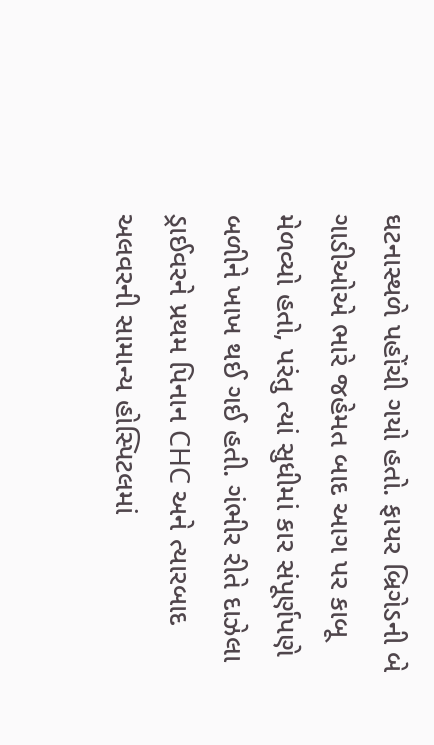ઘટનાસ્થળે પહોંચી ગયો હતો. ફાયર બ્રિગેડની બે ગાડીઓએ ભારે જહેમત બાદ આગ પર કાબૂ મેળવ્યો હતો, પરંતુ ત્યાં સુધીમાં કાર સંપૂર્ણપણે બળીને ખાખ થઈ ગઈ હતી. ગંભીર રીતે દાઝેલા ડ્રાઈવરને પ્રથમ પિનાન CHC અને ત્યારબાદ અલવરની સામાન્ય હોસ્પિટલમાં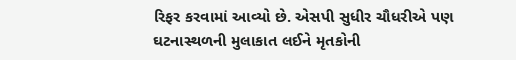રિફર કરવામાં આવ્યો છે. એસપી સુધીર ચૌધરીએ પણ ઘટનાસ્થળની મુલાકાત લઈને મૃતકોની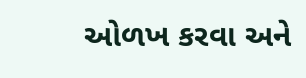ઓળખ કરવા અને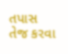તપાસ તેજ કરવા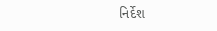નિર્દેશ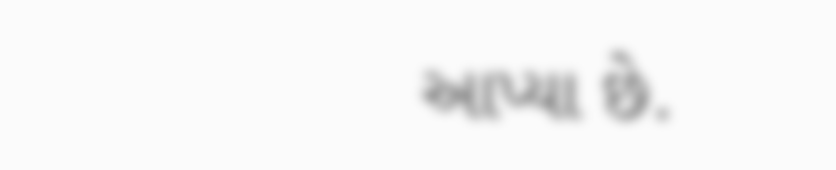આપ્યા છે.